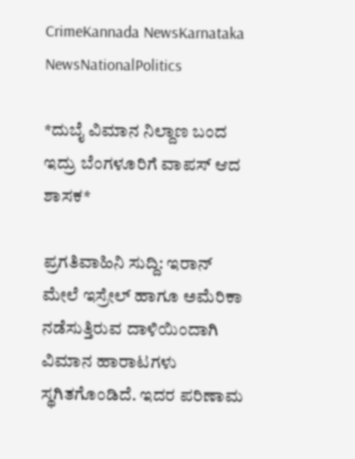CrimeKannada NewsKarnataka NewsNationalPolitics

*ದುಬೈ ವಿಮಾನ ನಿಲ್ದಾಣ ಬಂದ ಇದ್ರು ಬೆಂಗಳೂರಿಗೆ ವಾಪಸ್ ಆದ ಶಾಸಕ*

ಪ್ರಗತಿವಾಹಿನಿ ಸುದ್ದಿ: ಇರಾನ್ ಮೇಲೆ ಇಸ್ರೇಲ್ ಹಾಗೂ ಅಮೆರಿಕಾ ನಡೆಸುತ್ತಿರುವ ದಾಳಿಯಿಂದಾಗಿ ವಿಮಾನ ಹಾರಾಟಗಳು ಸ್ಥಗಿತಗೊಂಡಿದೆ. ಇದರ ಪರಿಣಾಮ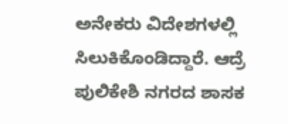ಅನೇಕರು ವಿದೇಶಗಳಲ್ಲಿ ಸಿಲುಕಿಕೊಂಡಿದ್ದಾರೆ. ಆದ್ರೆ ಪುಲಿಕೇಶಿ ನಗರದ ಶಾಸಕ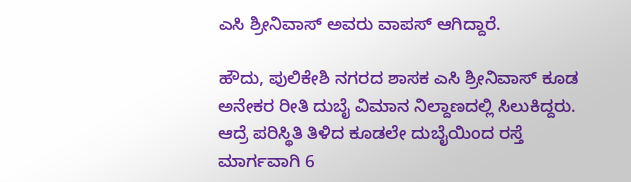ಎಸಿ ಶ್ರೀನಿವಾಸ್ ಅವರು ವಾಪಸ್ ಆಗಿದ್ದಾರೆ.

ಹೌದು, ಪುಲಿಕೇಶಿ ನಗರದ ಶಾಸಕ ಎಸಿ ಶ್ರೀನಿವಾಸ್ ಕೂಡ ಅನೇಕರ ರೀತಿ ದುಬೈ ವಿಮಾನ ನಿಲ್ದಾಣದಲ್ಲಿ ಸಿಲುಕಿದ್ದರು. ಆದ್ರೆ ಪರಿಸ್ಥಿತಿ ತಿಳಿದ ಕೂಡಲೇ ದುಬೈಯಿಂದ ರಸ್ತೆ ಮಾರ್ಗವಾಗಿ 6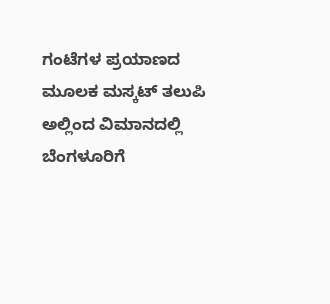ಗಂಟೆಗಳ ಪ್ರಯಾಣದ ಮೂಲಕ ಮಸ್ಕಟ್ ತಲುಪಿ ಅಲ್ಲಿಂದ ವಿಮಾನದಲ್ಲಿ ಬೆಂಗಳೂರಿಗೆ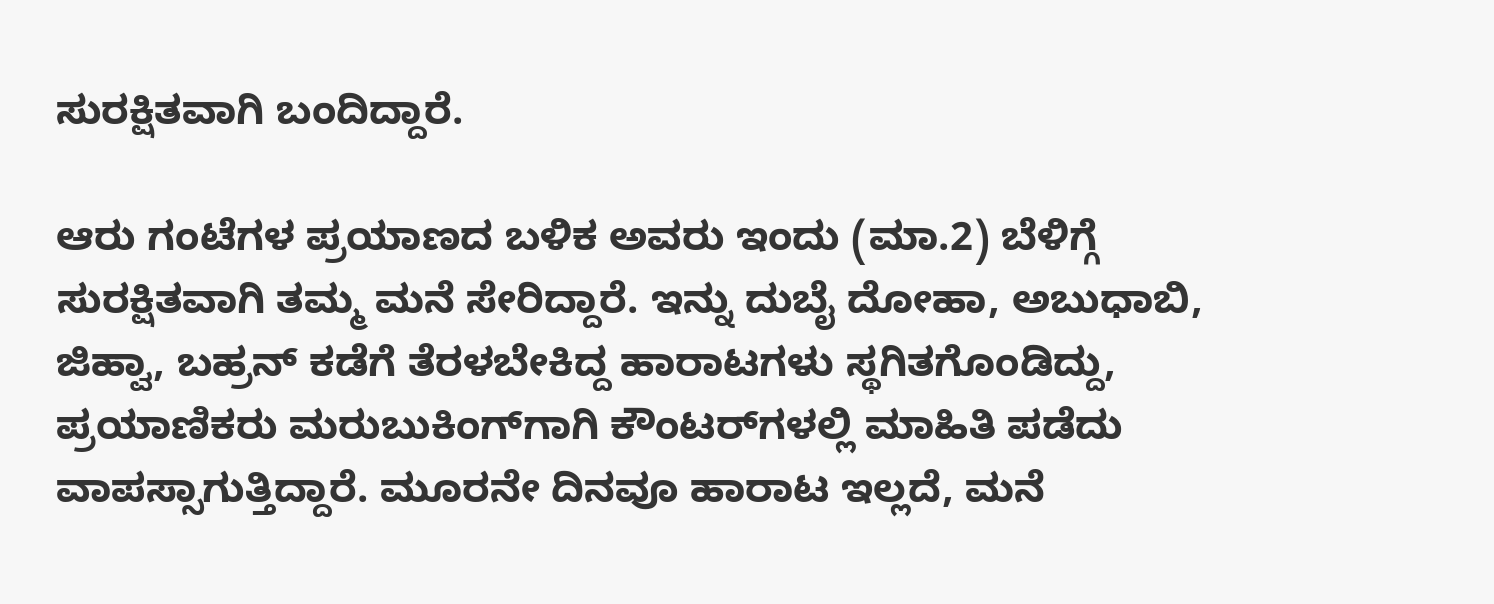ಸುರಕ್ಷಿತವಾಗಿ ಬಂದಿದ್ದಾರೆ.

ಆರು ಗಂಟೆಗಳ ಪ್ರಯಾಣದ ಬಳಿಕ ಅವರು ಇಂದು (ಮಾ.2) ಬೆಳಿಗ್ಗೆ ಸುರಕ್ಷಿತವಾಗಿ ತಮ್ಮ ಮನೆ ಸೇರಿದ್ದಾರೆ. ಇನ್ನು ದುಬೈ ದೋಹಾ, ಅಬುಧಾಬಿ, ಜಿಹ್ವಾ, ಬಹ್ರನ್ ಕಡೆಗೆ ತೆರಳಬೇಕಿದ್ದ ಹಾರಾಟಗಳು ಸ್ಥಗಿತಗೊಂಡಿದ್ದು, ಪ್ರಯಾಣಿಕರು ಮರುಬುಕಿಂಗ್‌ಗಾಗಿ ಕೌಂಟರ್‌ಗಳಲ್ಲಿ ಮಾಹಿತಿ ಪಡೆದು ವಾಪಸ್ಸಾಗುತ್ತಿದ್ದಾರೆ. ಮೂರನೇ ದಿನವೂ ಹಾರಾಟ ಇಲ್ಲದೆ, ಮನೆ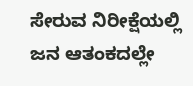ಸೇರುವ ನಿರೀಕ್ಷೆಯಲ್ಲಿ ಜನ ಆತಂಕದಲ್ಲೇ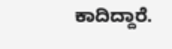ಕಾದಿದ್ದಾರೆ.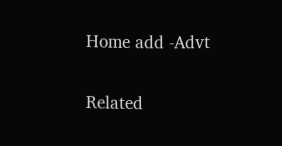Home add -Advt

Related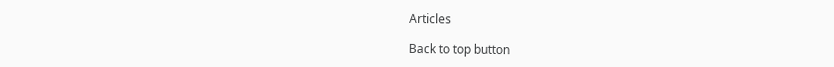Articles

Back to top button